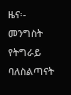ዜና፡- መንግስት የትግራይ ባለስልጣናት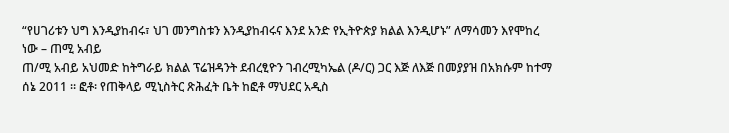“የሀገሪቱን ህግ እንዲያከብሩ፣ ህገ መንግስቱን እንዲያከብሩና እንደ አንድ የኢትዮጵያ ክልል እንዲሆኑ” ለማሳመን እየሞከረ ነው – ጠሚ አብይ
ጠ/ሚ አብይ አህመድ ከትግራይ ክልል ፕሬዝዳንት ደብረፂዮን ገብረሚካኤል (ዶ/ር) ጋር እጅ ለእጅ በመያያዝ በአክሱም ከተማ ሰኔ 2011 ። ፎቶ፡ የጠቅላይ ሚኒስትር ጽሕፈት ቤት ከፎቶ ማህደር አዲስ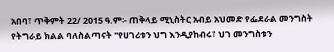አበባ፣ ጥቅምት 22/ 2015 ዓ.ም፡- ጠቅላይ ሚኒስትር አብይ አህመድ የፌደራል መንግስት የትግራይ ክልል ባለስልጣናት "የሀገሪቱን ህግ እንዲያከብሩ፣ ህገ መንግስቱን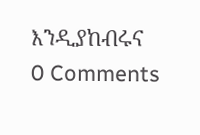እንዲያከብሩና
0 Comments